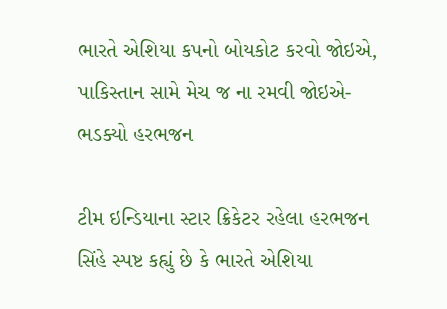ભારતે એશિયા કપનો બોયકોટ કરવો જોઇએ, પાકિસ્તાન સામે મેચ જ ના રમવી જોઇએ- ભડક્યો હરભજન

ટીમ ઇન્ડિયાના સ્ટાર ક્રિકેટર રહેલા હરભજન સિંહે સ્પષ્ટ કહ્યું છે કે ભારતે એશિયા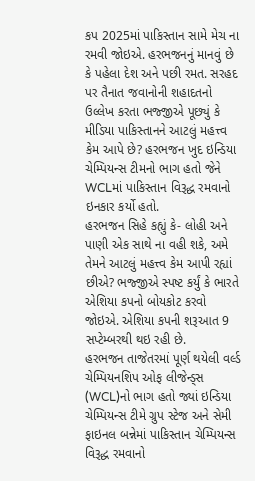કપ 2025માં પાકિસ્તાન સામે મેચ ના રમવી જોઇએ. હરભજનનું માનવું છે કે પહેલા દેશ અને પછી રમત. સરહદ પર તૈનાત જવાનોની શહાદતનો ઉલ્લેખ કરતા ભજ્જીએ પૂછ્યું કે મીડિયા પાકિસ્તાનને આટલું મહત્ત્વ કેમ આપે છે? હરભજન ખુદ ઇન્ડિયા ચેમ્પિયન્સ ટીમનો ભાગ હતો જેને WCLમાં પાકિસ્તાન વિરૂદ્ધ રમવાનો ઇનકાર કર્યો હતો.
હરભજન સિહે કહ્યું કે- લોહી અને પાણી એક સાથે ના વહી શકે, અમે તેમને આટલું મહત્ત્વ કેમ આપી રહ્યાં છીએ? ભજ્જીએ સ્પષ્ટ કર્યું કે ભારતે એશિયા કપનો બોયકોટ કરવો જોઇએ. એશિયા કપની શરૂઆત 9 સપ્ટેમ્બરથી થઇ રહી છે.
હરભજન તાજેતરમાં પૂર્ણ થયેલી વર્લ્ડ ચેમ્પિયનશિપ ઓફ લીજેન્ડ્સ (WCL)નો ભાગ હતો જ્યાં ઇન્ડિયા ચેમ્પિયન્સ ટીમે ગ્રુપ સ્ટેજ અને સેમી ફાઇનલ બન્નેમાં પાકિસ્તાન ચેમ્પિયન્સ વિરૂદ્ધ રમવાનો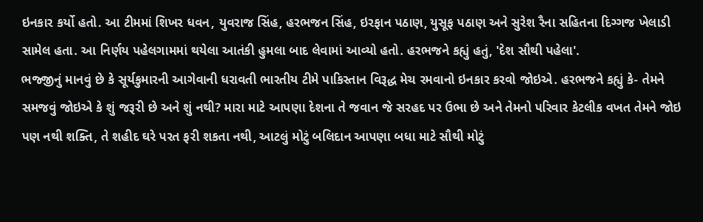ઇનકાર કર્યો હતો. આ ટીમમાં શિખર ધવન, યુવરાજ સિંહ, હરભજન સિંહ, ઇરફાન પઠાણ, યુસૂફ પઠાણ અને સુરેશ રૈના સહિતના દિગ્ગજ ખેલાડી સામેલ હતા. આ નિર્ણય પહેલગામમાં થયેલા આતંકી હુમલા બાદ લેવામાં આવ્યો હતો. હરભજને કહ્યું હતું, 'દેશ સૌથી પહેલા'.
ભજ્જીનું માનવું છે કે સૂર્યકુમારની આગેવાની ધરાવતી ભારતીય ટીમે પાકિસ્તાન વિરૂદ્ધ મેચ રમવાનો ઇનકાર કરવો જોઇએ. હરભજને કહ્યું કે- તેમને સમજવું જોઇએ કે શું જરૂરી છે અને શું નથી? મારા માટે આપણા દેશના તે જવાન જે સરહદ પર ઉભા છે અને તેમનો પરિવાર કેટલીક વખત તેમને જોઇ પણ નથી શક્તિ, તે શહીદ ઘરે પરત ફરી શકતા નથી, આટલું મોટું બલિદાન આપણા બધા માટે સૌથી મોટું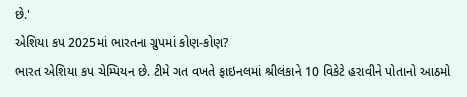છે.'
એશિયા કપ 2025માં ભારતના ગ્રુપમાં કોણ-કોણ?
ભારત એશિયા કપ ચેમ્પિયન છે. ટીમે ગત વખતે ફાઇનલમાં શ્રીલંકાને 10 વિકેટે હરાવીને પોતાનો આઠમો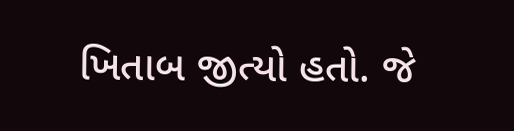ખિતાબ જીત્યો હતો. જે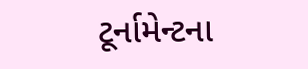ટૂર્નામેન્ટના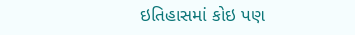ઇતિહાસમાં કોઇ પણ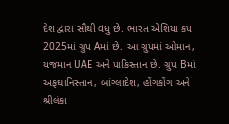દેશ દ્વારા સૌથી વધુ છે. ભારત એશિયા કપ 2025માં ગ્રુપ Aમાં છે. આ ગ્રુપમાં ઓમાન, યજમાન UAE અને પાકિસ્તાન છે. ગ્રુપ Bમાં અફઘાનિસ્તાન, બાંગ્લાદેશ, હોંગકોંગ અને શ્રીલંકા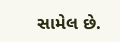સામેલ છે.